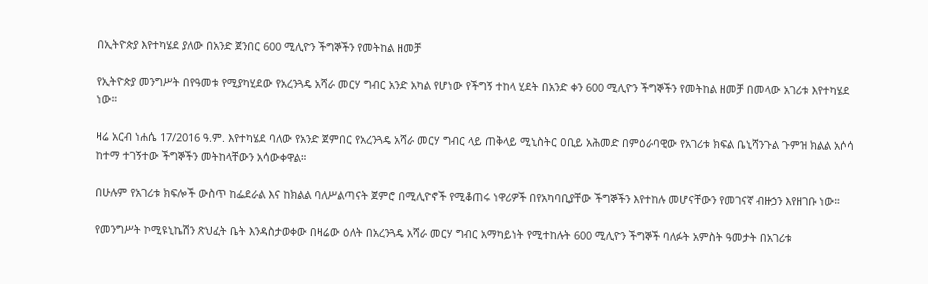በኢትዮጵያ እየተካሄደ ያለው በአንድ ጀንበር 600 ሚሊዮን ችግኞችን የመትከል ዘመቻ

የኢትዮጵያ መንግሥት በየዓመቱ የሚያካሂደው የአረንጓዴ አሻራ መርሃ ግብር አንድ አካል የሆነው የችግኝ ተከላ ሂደት በአንድ ቀን 600 ሚሊዮን ችግኞችን የመትከል ዘመቻ በመላው አገሪቱ እየተካሄደ ነው።

ዛሬ አርብ ነሐሴ 17/2016 ዓ.ም. እየተካሄደ ባለው የአንድ ጀምበር የአረንጓዴ አሻራ መርሃ ግብር ላይ ጠቅላይ ሚኒስትር ዐቢይ አሕመድ በምዕራባዊው የአገሪቱ ክፍል ቤኒሻንጉል ጉምዝ ክልል አሶሳ ከተማ ተገኝተው ችግኞችን መትከላቸውን አሳውቀዋል።

በሁሉም የአገሪቱ ክፍሎች ውስጥ ከፌደራል እና ከክልል ባለሥልጣናት ጀምሮ በሚሊዮኖች የሚቆጠሩ ነዋሪዎች በየአካባቢያቸው ችግኞችን እየተከሉ መሆናቸውን የመገናኛ ብዙኃን እየዘገቡ ነው።

የመንግሥት ኮሚዩኒኬሽን ጽህፈት ቤት እንዳስታወቀው በዛሬው ዕለት በአረንጓዴ አሻራ መርሃ ግብር አማካይነት የሚተከሉት 600 ሚሊዮን ችግኞች ባለፉት አምስት ዓመታት በአገሪቱ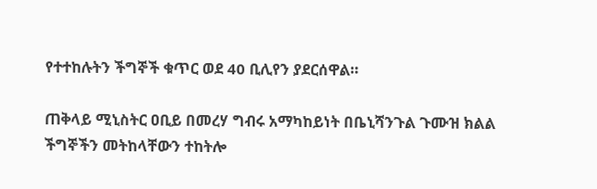የተተከሉትን ችግኞች ቁጥር ወደ 40 ቢሊየን ያደርሰዋል።

ጠቅላይ ሚኒስትር ዐቢይ በመረሃ ግብሩ አማካከይነት በቤኒሻንጉል ጉሙዝ ክልል ችግኞችን መትከላቸውን ተከትሎ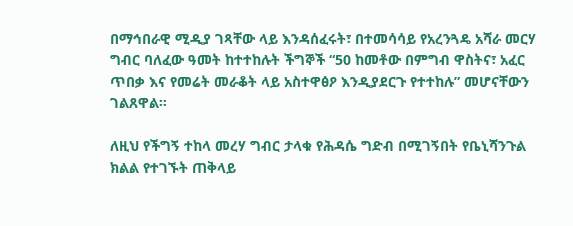በማኅበራዊ ሚዲያ ገጻቸው ላይ እንዳሰፈሩት፣ በተመሳሳይ የአረንጓዴ አሻራ መርሃ ግብር ባለፈው ዓመት ከተተከሉት ችግኞች “50 ከመቶው በምግብ ዋስትና፣ አፈር ጥበቃ እና የመሬት መራቆት ላይ አስተዋፅዖ እንዲያደርጉ የተተከሉ” መሆናቸውን ገልጸዋል።

ለዚህ የችግኝ ተከላ መረሃ ግብር ታላቁ የሕዳሴ ግድብ በሚገኝበት የቤኒሻንጉል ክልል የተገኙት ጠቅላይ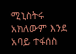ሚኒስትሩ አክለውም እንደ አባይ ተፋሰስ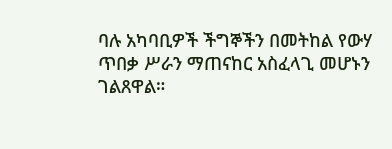ባሉ አካባቢዎች ችግኞችን በመትከል የውሃ ጥበቃ ሥራን ማጠናከር አስፈላጊ መሆኑን ገልጸዋል።